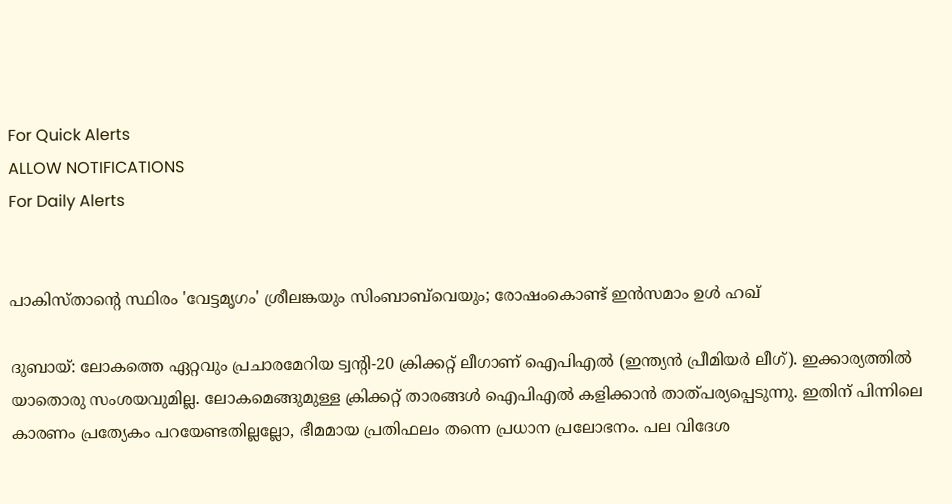For Quick Alerts
ALLOW NOTIFICATIONS
For Daily Alerts


പാകിസ്താന്റെ സ്ഥിരം 'വേട്ടമൃഗം' ശ്രീലങ്കയും സിംബാബ്‌വെയും; രോഷംകൊണ്ട് ഇന്‍സമാം ഉള്‍ ഹഖ്

ദുബായ്: ലോകത്തെ ഏറ്റവും പ്രചാരമേറിയ ട്വന്റി-20 ക്രിക്കറ്റ് ലീഗാണ് ഐപിഎല്‍ (ഇന്ത്യന്‍ പ്രീമിയര്‍ ലീഗ്). ഇക്കാര്യത്തില്‍ യാതൊരു സംശയവുമില്ല. ലോകമെങ്ങുമുള്ള ക്രിക്കറ്റ് താരങ്ങള്‍ ഐപിഎല്‍ കളിക്കാന്‍ താത്പര്യപ്പെടുന്നു. ഇതിന് പിന്നിലെ കാരണം പ്രത്യേകം പറയേണ്ടതില്ലല്ലോ, ഭീമമായ പ്രതിഫലം തന്നെ പ്രധാന പ്രലോഭനം. പല വിദേശ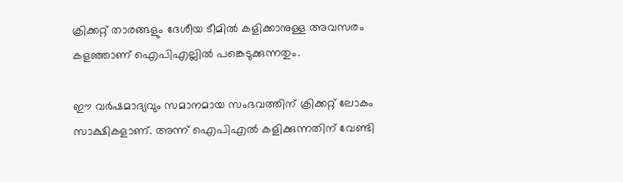ക്രിക്കറ്റ് താരങ്ങളും ദേശീയ ടീമില്‍ കളിക്കാനുള്ള അവസരം കളഞ്ഞാണ് ഐപിഎല്ലില്‍ പങ്കെടുക്കുന്നതും.

ഈ വര്‍ഷമാദ്യവും സമാനമായ സംഭവത്തിന് ക്രിക്കറ്റ് ലോകം സാക്ഷികളാണ്. അന്ന് ഐപിഎല്‍ കളിക്കുന്നതിന് വേണ്ടി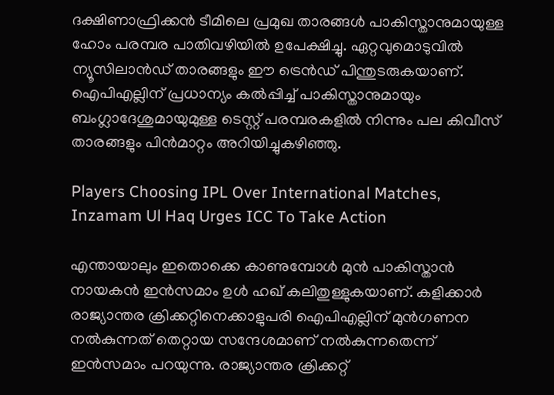ദക്ഷിണാഫ്രിക്കന്‍ ടീമിലെ പ്രമുഖ താരങ്ങള്‍ പാകിസ്താനുമായുള്ള ഹോം പരമ്പര പാതിവഴിയില്‍ ഉപേക്ഷിച്ചു. ഏറ്റവുമൊടുവില്‍ ന്യൂസിലാന്‍ഡ് താരങ്ങളും ഈ ട്രെന്‍ഡ് പിന്തുടരുകയാണ്. ഐപിഎല്ലിന് പ്രധാന്യം കല്‍പ്പിച്ച് പാകിസ്താനുമായും ബംഗ്ലാദേശുമായുമുള്ള ടെസ്റ്റ് പരമ്പരകളില്‍ നിന്നും പല കിവീസ് താരങ്ങളും പിന്‍മാറ്റം അറിയിച്ചുകഴിഞ്ഞു.

Players Choosing IPL Over International Matches, Inzamam Ul Haq Urges ICC To Take Action

എന്തായാലും ഇതൊക്കെ കാണുമ്പോള്‍ മുന്‍ പാകിസ്താന്‍ നായകന്‍ ഇന്‍സമാം ഉള്‍ ഹഖ് കലിതുള്ളുകയാണ്. കളിക്കാര്‍ രാജ്യാന്തര ക്രിക്കറ്റിനെക്കാളുപരി ഐപിഎല്ലിന് മുന്‍ഗണന നല്‍കുന്നത് തെറ്റായ സന്ദേശമാണ് നല്‍കുന്നതെന്ന് ഇന്‍സമാം പറയുന്നു. രാജ്യാന്തര ക്രിക്കറ്റ്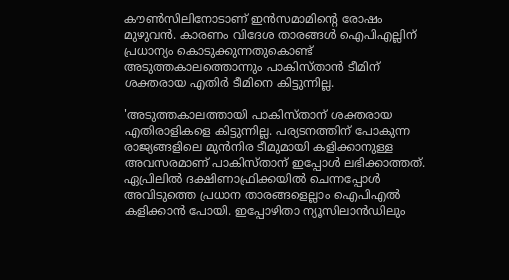കൗണ്‍സിലിനോടാണ് ഇന്‍സമാമിന്റെ രോഷം മുഴുവന്‍. കാരണം വിദേശ താരങ്ങള്‍ ഐപിഎല്ലിന് പ്രധാന്യം കൊടുക്കുന്നതുകൊണ്ട് അടുത്തകാലത്തൊന്നും പാകിസ്താന്‍ ടീമിന് ശക്തരായ എതിര്‍ ടീമിനെ കിട്ടുന്നില്ല.

'അടുത്തകാലത്തായി പാകിസ്താന് ശക്തരായ എതിരാളികളെ കിട്ടുന്നില്ല. പര്യടനത്തിന് പോകുന്ന രാജ്യങ്ങളിലെ മുന്‍നിര ടീമുമായി കളിക്കാനുള്ള അവസരമാണ് പാകിസ്താന് ഇപ്പോള്‍ ലഭിക്കാത്തത്. ഏപ്രിലില്‍ ദക്ഷിണാഫ്രിക്കയില്‍ ചെന്നപ്പോള്‍ അവിടുത്തെ പ്രധാന താരങ്ങളെല്ലാം ഐപിഎല്‍ കളിക്കാന്‍ പോയി. ഇപ്പോഴിതാ ന്യൂസിലാന്‍ഡിലും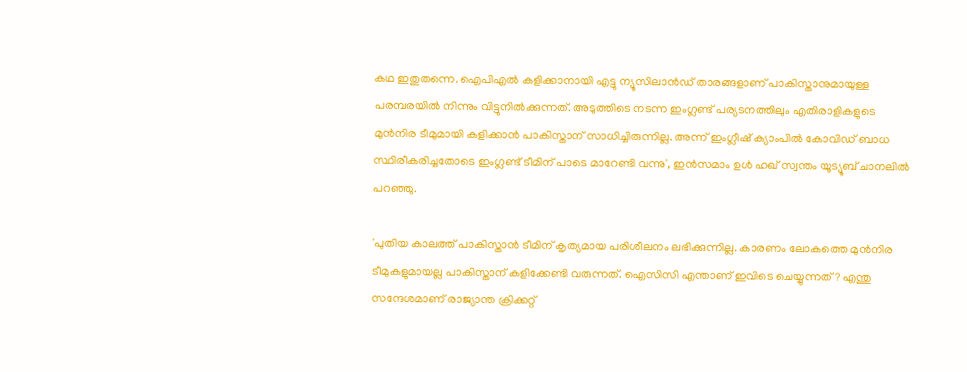കഥ ഇതുതന്നെ. ഐപിഎല്‍ കളിക്കാനായി എട്ടു ന്യൂസിലാന്‍ഡ് താരങ്ങളാണ് പാകിസ്താനുമായുള്ള പരമ്പരയില്‍ നിന്നും വിട്ടുനില്‍ക്കുന്നത്. അടുത്തിടെ നടന്ന ഇംഗ്ലണ്ട് പര്യടനത്തിലും എതിരാളികളുടെ മുന്‍നിര ടീമുമായി കളിക്കാന്‍ പാകിസ്താന് സാധിച്ചിരുന്നില്ല. അന്ന് ഇംഗ്ലീഷ് ക്യാംപില്‍ കോവിഡ് ബാധ സ്ഥിരീകരിച്ചതോടെ ഇംഗ്ലണ്ട് ടീമിന് പാടെ മാറേണ്ടി വന്നു', ഇന്‍സമാം ഉള്‍ ഹഖ് സ്വന്തം യൂട്യൂബ് ചാനലില്‍ പറഞ്ഞു.

'പുതിയ കാലത്ത് പാകിസ്താന്‍ ടീമിന് കൃത്യമായ പരിശീലനം ലഭിക്കുന്നില്ല. കാരണം ലോകത്തെ മുന്‍നിര ടീമുകളുമായല്ല പാകിസ്താന് കളിക്കേണ്ടി വരുന്നത്. ഐസിസി എന്താണ് ഇവിടെ ചെയ്യുന്നത്? എന്തു സന്ദേശമാണ് രാജ്യാന്ത ക്രിക്കറ്റ്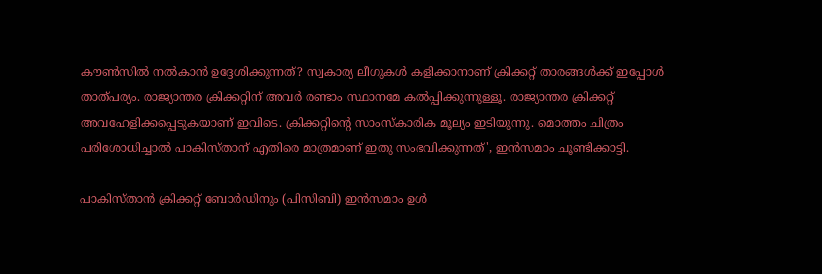കൗണ്‍സില്‍ നല്‍കാന്‍ ഉദ്ദേശിക്കുന്നത്? സ്വകാര്യ ലീഗുകള്‍ കളിക്കാനാണ് ക്രിക്കറ്റ് താരങ്ങള്‍ക്ക് ഇപ്പോള്‍ താത്പര്യം. രാജ്യാന്തര ക്രിക്കറ്റിന് അവര്‍ രണ്ടാം സ്ഥാനമേ കല്‍പ്പിക്കുന്നുള്ളൂ. രാജ്യാന്തര ക്രിക്കറ്റ് അവഹേളിക്കപ്പെടുകയാണ് ഇവിടെ. ക്രിക്കറ്റിന്റെ സാംസ്‌കാരിക മൂല്യം ഇടിയുന്നു. മൊത്തം ചിത്രം പരിശോധിച്ചാല്‍ പാകിസ്താന് എതിരെ മാത്രമാണ് ഇതു സംഭവിക്കുന്നത്', ഇന്‍സമാം ചൂണ്ടിക്കാട്ടി.

പാകിസ്താന്‍ ക്രിക്കറ്റ് ബോര്‍ഡിനും (പിസിബി) ഇന്‍സമാം ഉള്‍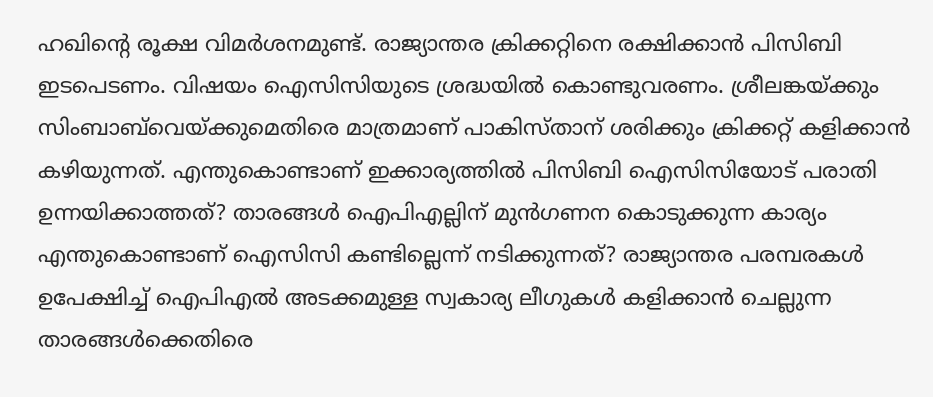ഹഖിന്റെ രൂക്ഷ വിമര്‍ശനമുണ്ട്. രാജ്യാന്തര ക്രിക്കറ്റിനെ രക്ഷിക്കാന്‍ പിസിബി ഇടപെടണം. വിഷയം ഐസിസിയുടെ ശ്രദ്ധയില്‍ കൊണ്ടുവരണം. ശ്രീലങ്കയ്ക്കും സിംബാബ്‌വെയ്ക്കുമെതിരെ മാത്രമാണ് പാകിസ്താന് ശരിക്കും ക്രിക്കറ്റ് കളിക്കാന്‍ കഴിയുന്നത്. എന്തുകൊണ്ടാണ് ഇക്കാര്യത്തില്‍ പിസിബി ഐസിസിയോട് പരാതി ഉന്നയിക്കാത്തത്? താരങ്ങള്‍ ഐപിഎല്ലിന് മുന്‍ഗണന കൊടുക്കുന്ന കാര്യം എന്തുകൊണ്ടാണ് ഐസിസി കണ്ടില്ലെന്ന് നടിക്കുന്നത്? രാജ്യാന്തര പരമ്പരകള്‍ ഉപേക്ഷിച്ച് ഐപിഎല്‍ അടക്കമുള്ള സ്വകാര്യ ലീഗുകള്‍ കളിക്കാന്‍ ചെല്ലുന്ന താരങ്ങള്‍ക്കെതിരെ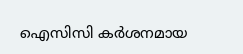ഐസിസി കര്‍ശനമായ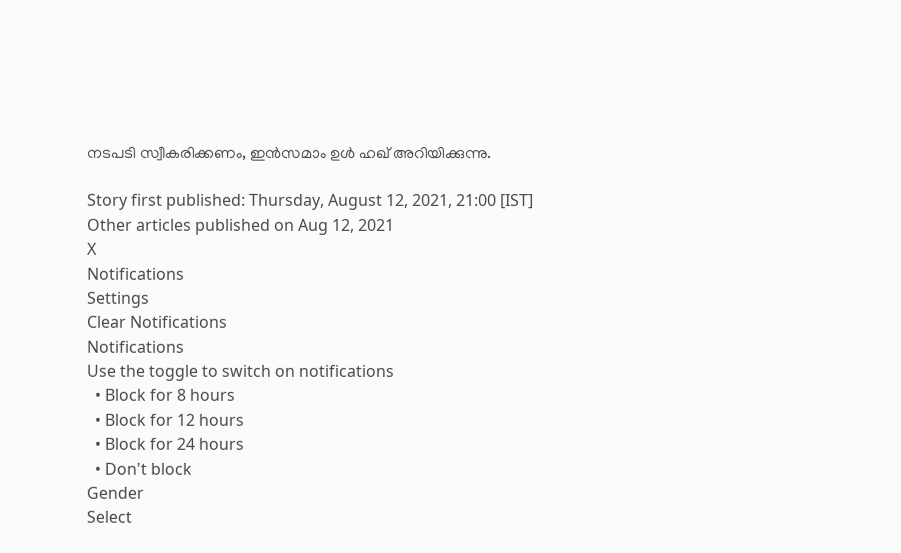നടപടി സ്വീകരിക്കണം, ഇന്‍സമാം ഉള്‍ ഹഖ് അറിയിക്കുന്നു.

Story first published: Thursday, August 12, 2021, 21:00 [IST]
Other articles published on Aug 12, 2021
X
Notifications
Settings
Clear Notifications
Notifications
Use the toggle to switch on notifications
  • Block for 8 hours
  • Block for 12 hours
  • Block for 24 hours
  • Don't block
Gender
Select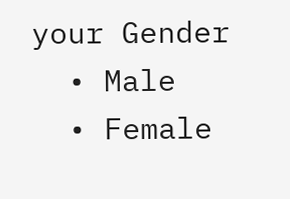your Gender
  • Male
  • Female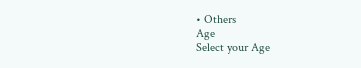• Others
Age
Select your Age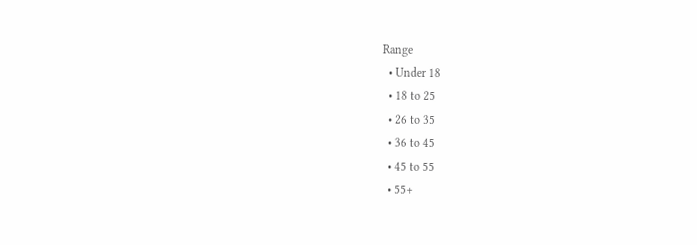Range
  • Under 18
  • 18 to 25
  • 26 to 35
  • 36 to 45
  • 45 to 55
  • 55+